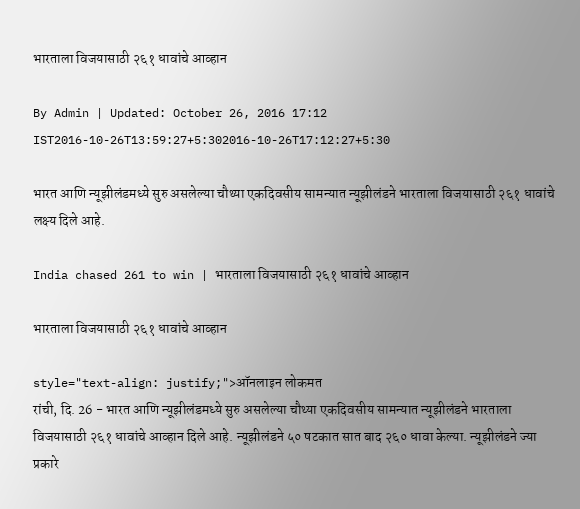भारताला विजयासाठी २६१ धावांचे आव्हान

By Admin | Updated: October 26, 2016 17:12 IST2016-10-26T13:59:27+5:302016-10-26T17:12:27+5:30

भारत आणि न्यूझीलंडमध्ये सुरु असलेल्या चौथ्या एकदिवसीय सामन्यात न्यूझीलंडने भारताला विजयासाठी २६१ धावांचे लक्ष्य दिले आहे.

India chased 261 to win | भारताला विजयासाठी २६१ धावांचे आव्हान

भारताला विजयासाठी २६१ धावांचे आव्हान

style="text-align: justify;">ऑनलाइन लोकमत
रांची, दि. 26 - भारत आणि न्यूझीलंडमध्ये सुरु असलेल्या चौथ्या एकदिवसीय सामन्यात न्यूझीलंडने भारताला विजयासाठी २६१ धावांचे आव्हान दिले आहे. न्यूझीलंडने ५० षटकात सात बाद २६० धावा केल्या. न्यूझीलंडने ज्या प्रकारे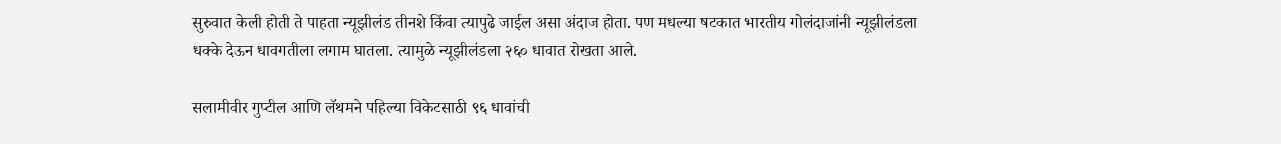सुरुवात केली होती ते पाहता न्यूझीलंड तीनशे किंवा त्यापुढे जाईल असा अंदाज होता. पण मधल्या षटकात भारतीय गोलंदाजांनी न्यूझीलंडला धक्के देऊन धावगतीला लगाम घातला. त्यामुळे न्यूझीलंडला २६० धावात रोखता आले.

सलामीवीर गुप्टील आणि लॅथमने पहिल्या विकेटसाठी ९६ धावांची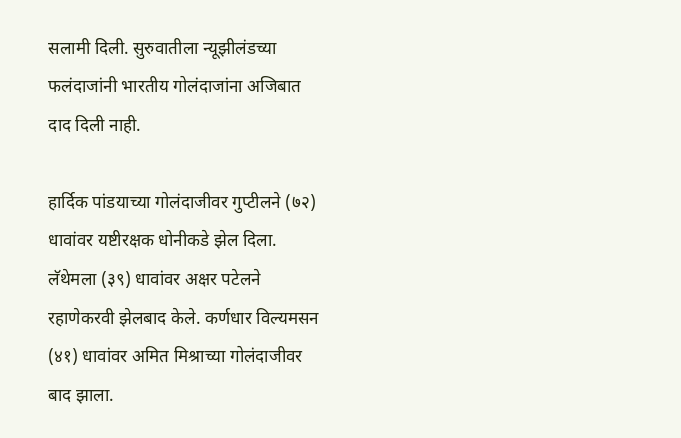सलामी दिली. सुरुवातीला न्यूझीलंडच्या फलंदाजांनी भारतीय गोलंदाजांना अजिबात दाद दिली नाही.

हार्दिक पांडयाच्या गोलंदाजीवर गुप्टीलने (७२) धावांवर यष्टीरक्षक धोनीकडे झेल दिला. लॅथेमला (३९) धावांवर अक्षर पटेलने रहाणेकरवी झेलबाद केले. कर्णधार विल्यमसन (४१) धावांवर अमित मिश्राच्या गोलंदाजीवर बाद झाला.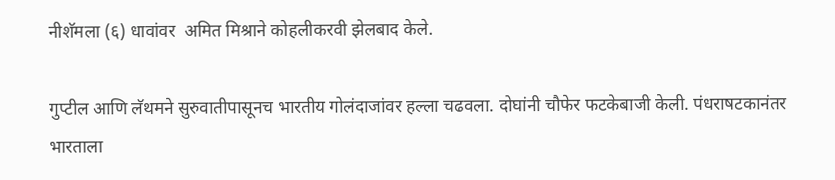नीशॅमला (६) धावांवर  अमित मिश्राने कोहलीकरवी झेलबाद केले.

गुप्टील आणि लॅथमने सुरुवातीपासूनच भारतीय गोलंदाजांवर हल्ला चढवला. दोघांनी चौफेर फटकेबाजी केली. पंधराषटकानंतर भारताला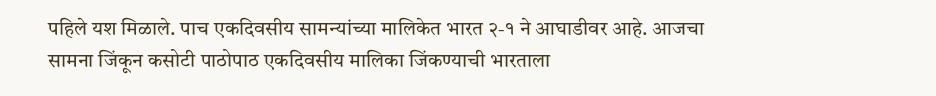पहिले यश मिळाले. पाच एकदिवसीय सामन्यांच्या मालिकेत भारत २-१ ने आघाडीवर आहे. आजचा सामना जिंकून कसोटी पाठोपाठ एकदिवसीय मालिका जिंकण्याची भारताला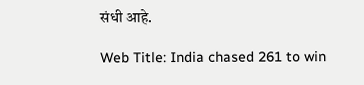संधी आहे.

Web Title: India chased 261 to win